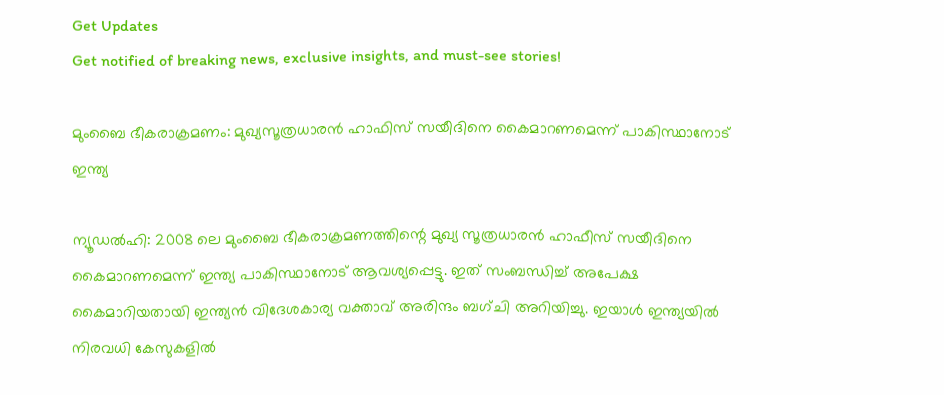Get Updates
Get notified of breaking news, exclusive insights, and must-see stories!

മുംബൈ ഭീകരാക്രമണം: മുഖ്യസൂത്രധാരൻ ഹാഫിസ് സയീദിനെ കൈമാറണമെന്ന് പാകിസ്ഥാനോട് ഇന്ത്യ

ന്യൂഡൽഹി: 2008 ലെ മുംബൈ ഭീകരാക്രമണത്തിന്റെ മുഖ്യ സൂത്രധാരൻ ഹാഫീസ് സയീദിനെ കൈമാറണമെന്ന് ഇന്ത്യ പാകിസ്ഥാനോട് ആവശ്യപ്പെട്ടു. ഇത് സംബന്ധിച്ച് അപേക്ഷ കൈമാറിയതായി ഇന്ത്യൻ വിദേശകാര്യ വക്താവ് അരിന്ദം ബഗ്ചി അറിയിച്ചു. ഇയാൾ ഇന്ത്യയിൽ നിരവധി കേസുകളിൽ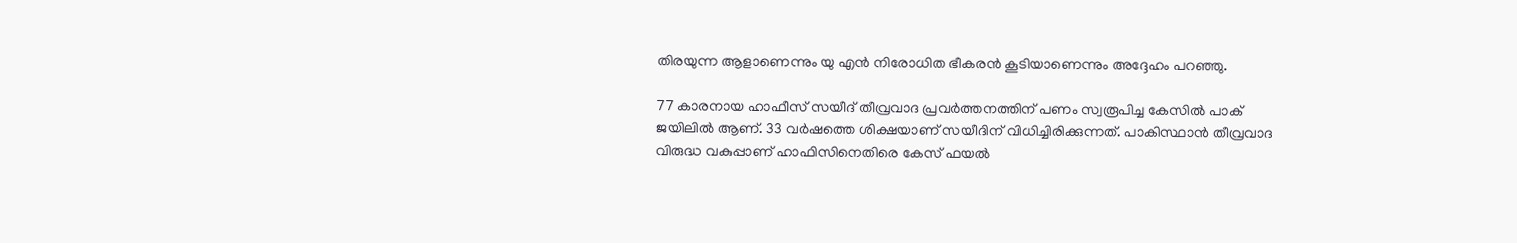തിരയുന്ന ആളാണെന്നും യു എൻ നിരോധിത ഭീകരൻ കൂടിയാണെന്നും അദ്ദേഹം പറഞ്ഞു.

77 കാരനായ ഹാഫീസ് സയീദ് തീവ്രവാദ പ്രവർത്തനത്തിന് പണം സ്വരൂപിച്ച കേസിൽ പാക് ജയിലിൽ ആണ്. 33 വർഷത്തെ ശിക്ഷയാണ് സയീദിന് വിധിച്ചിരിക്കുന്നത്. പാകിസ്ഥാൻ തീവ്രവാദ വിരുദ്ധ വകുപ്പാണ് ഹാഫിസിനെതിരെ കേസ് ഫയൽ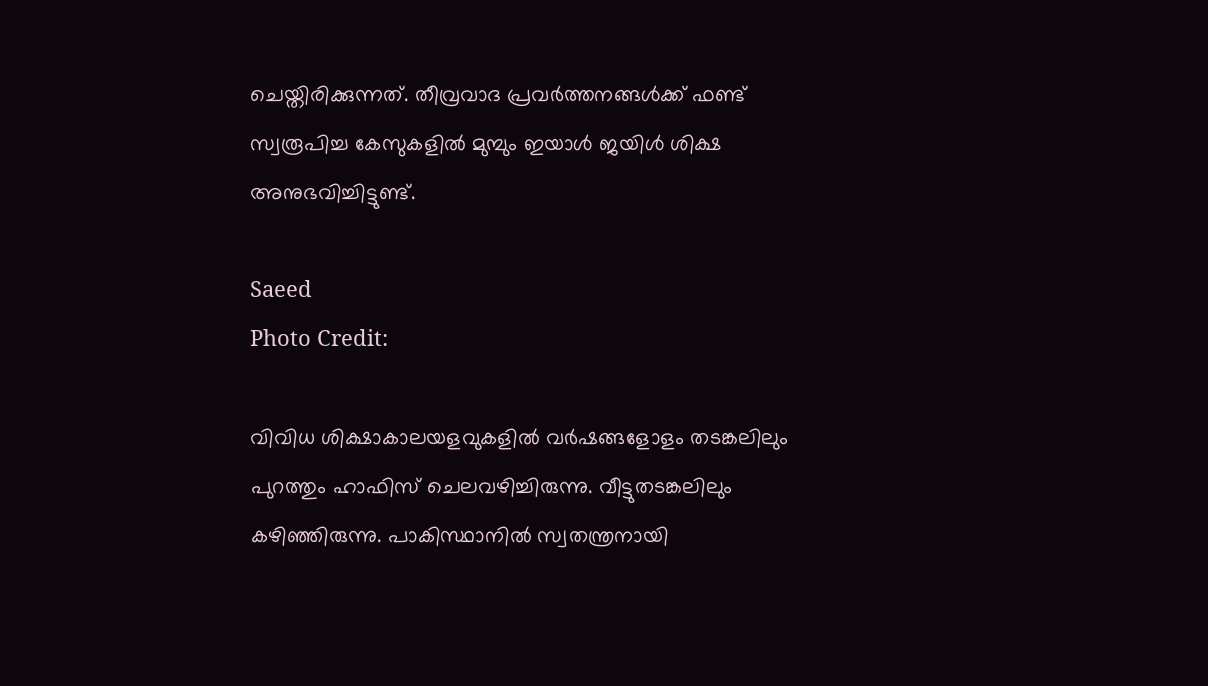ചെയ്തിരിക്കുന്നത്. തീവ്രവാദ പ്രവർത്തനങ്ങൾക്ക് ഫണ്ട് സ്വരൂപിച്ച കേസുകളിൽ മുമ്പും ഇയാൾ ജയിൾ ശിക്ഷ അനുഭവിച്ചിട്ടുണ്ട്.

Saeed
Photo Credit:

വിവിധ ശിക്ഷാകാലയളവുകളിൽ വർ‌ഷങ്ങളോളം തടങ്കലിലും പുറത്തും ഹാഫിസ് ചെലവഴിച്ചിരുന്നു. വീട്ടുതടങ്കലിലും കഴിഞ്ഞിരുന്നു. പാകിസ്ഥാനിൽ സ്വതന്ത്രനായി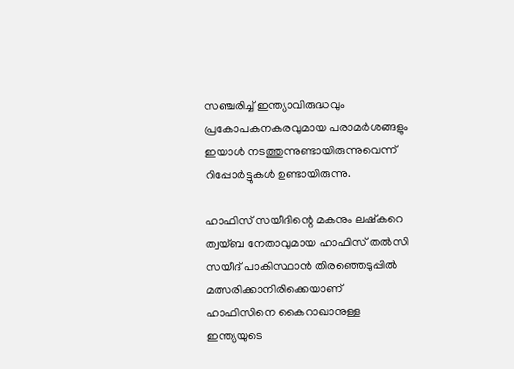സഞ്ചരിച്ച് ഇന്ത്യാവിരുദ്ധവും പ്രകോപകനകരവുമായ പരാമർശങ്ങളും ഇയാൾ നടത്തുന്നുണ്ടായിരുന്നുവെന്ന് റിപ്പോർട്ടുകൾ ഉണ്ടായിരുന്നു.

ഹാഫിസ് സയീദിന്റെ മകനും ലഷ്കറെ ത്വയ്ബ നേതാവുമായ ഹാഫിസ് തൽസി സയീദ് പാകിസ്ഥാൻ തിരഞ്ഞെടുപ്പിൽ മത്സരിക്കാനിരിക്കെയാണ് ഹാഫിസിനെ കൈറാഖാനുള്ള ഇന്ത്യയുടെ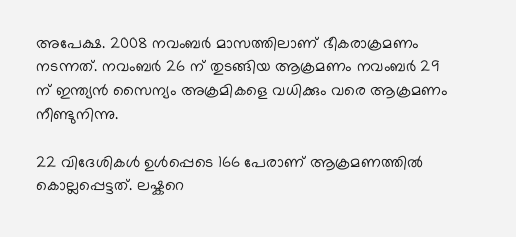അപേക്ഷ. 2008 നവംബർ മാസത്തിലാണ് ഭീകരാക്രമണം നടന്നത്. നവംബർ 26 ന് തുടങ്ങിയ ആക്രമണം നവംബർ 29 ന് ഇന്ത്യൻ സൈന്യം അക്രമികളെ വധിക്കും വരെ ആക്രമണം നീണ്ടുനിന്നു.

22 വിദേശികൾ ഉൾപ്പെടെ 166 പേരാണ് ആക്രമണത്തിൽ കൊല്ലപ്പെട്ടത്. ലഷ്കറെ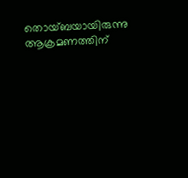തൊയ്ബയായിരുന്നു ആക്രമണത്തിന്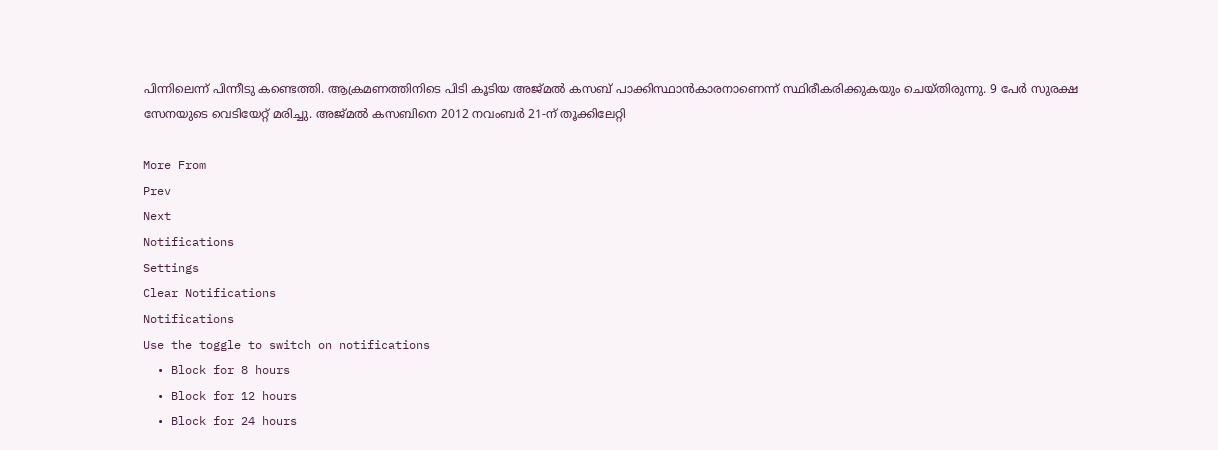പിന്നിലെന്ന് പിന്നീടു കണ്ടെത്തി. ആക്രമണത്തിനിടെ പിടി കൂടിയ അജ്മൽ കസബ് പാക്കിസ്ഥാൻകാരനാണെന്ന് സ്ഥിരീകരിക്കുകയും ചെയ്തിരുന്നു. 9 പേർ സുരക്ഷ സേനയുടെ വെടിയേറ്റ് മരിച്ചു. അജ്മൽ കസബിനെ 2012 നവംബര്‍ 21-ന് തൂക്കിലേറ്റി

More From
Prev
Next
Notifications
Settings
Clear Notifications
Notifications
Use the toggle to switch on notifications
  • Block for 8 hours
  • Block for 12 hours
  • Block for 24 hours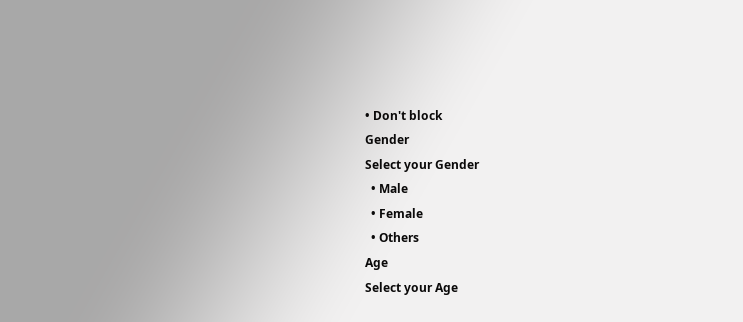• Don't block
Gender
Select your Gender
  • Male
  • Female
  • Others
Age
Select your Age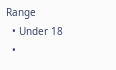Range
  • Under 18
  •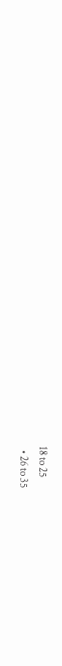18 to 25
  • 26 to 35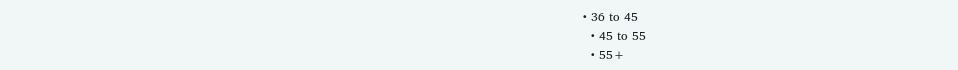• 36 to 45
  • 45 to 55
  • 55+